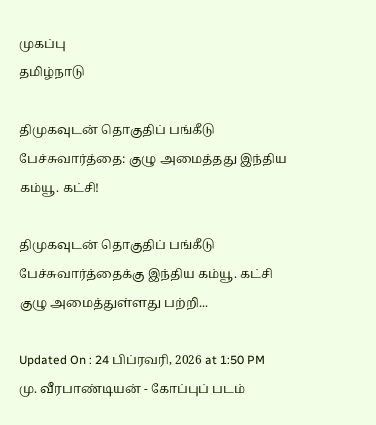முகப்பு
தமிழ்நாடு

திமுகவுடன் தொகுதிப் பங்கீடு பேச்சுவார்த்தை: குழு அமைத்தது இந்திய கம்யூ. கட்சி!

திமுகவுடன் தொகுதிப் பங்கீடு பேச்சுவார்த்தைக்கு இந்திய கம்யூ. கட்சி குழு அமைத்துள்ளது பற்றி...

Updated On : 24 பிப்ரவரி, 2026 at 1:50 PM
மு. வீரபாண்டியன் - கோப்புப் படம்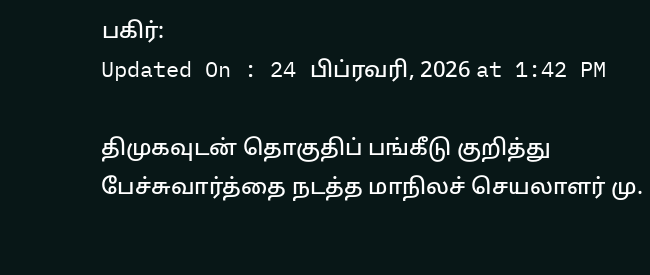பகிர்:
Updated On : 24 பிப்ரவரி, 2026 at 1:42 PM

திமுகவுடன் தொகுதிப் பங்கீடு குறித்து பேச்சுவார்த்தை நடத்த மாநிலச் செயலாளர் மு.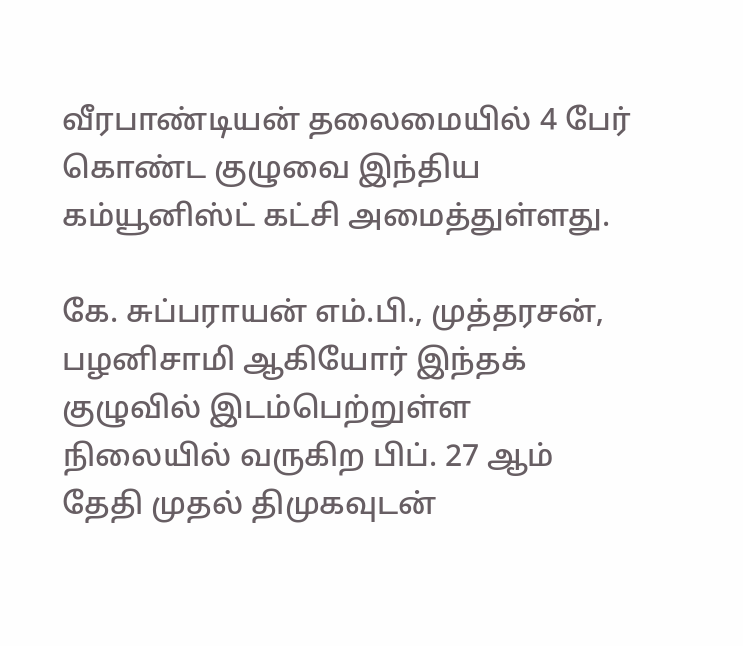வீரபாண்டியன் தலைமையில் 4 பேர் கொண்ட குழுவை இந்திய கம்யூனிஸ்ட் கட்சி அமைத்துள்ளது.

கே. சுப்பராயன் எம்.பி., முத்தரசன், பழனிசாமி ஆகியோர் இந்தக் குழுவில் இடம்பெற்றுள்ள நிலையில் வருகிற பிப். 27 ஆம் தேதி முதல் திமுகவுடன்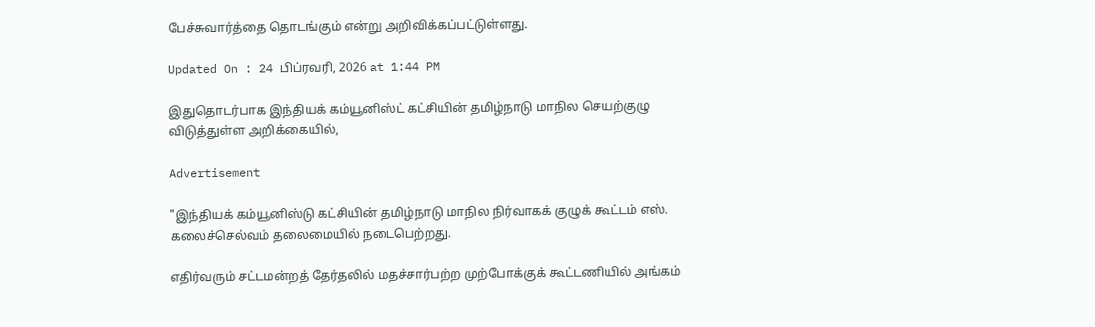பேச்சுவார்த்தை தொடங்கும் என்று அறிவிக்கப்பட்டுள்ளது.

Updated On : 24 பிப்ரவரி, 2026 at 1:44 PM

இதுதொடர்பாக இந்தியக் கம்யூனிஸ்ட் கட்சியின் தமிழ்நாடு மாநில செயற்குழு விடுத்துள்ள அறிக்கையில்,

Advertisement

"இந்தியக் கம்யூனிஸ்டு கட்சியின் தமிழ்நாடு மாநில நிர்வாகக் குழுக் கூட்டம் எஸ். கலைச்செல்வம் தலைமையில் நடைபெற்றது.

எதிர்வரும் சட்டமன்றத் தேர்தலில் மதச்சார்பற்ற முற்போக்குக் கூட்டணியில் அங்கம்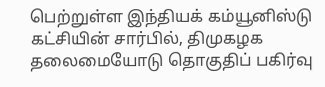பெற்றுள்ள இந்தியக் கம்யூனிஸ்டு கட்சியின் சார்பில், திமுகழக தலைமையோடு தொகுதிப் பகிர்வு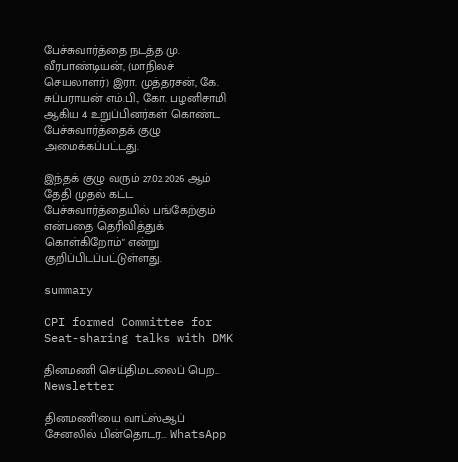பேச்சுவார்த்தை நடத்த மு. வீரபாண்டியன், (மாநிலச் செயலாளர்) இரா. முத்தரசன், கே. சுப்பராயன் எம்.பி., கோ. பழனிசாமி ஆகிய 4 உறுப்பினர்கள் கொண்ட பேச்சுவார்த்தைக் குழு அமைக்கப்பட்டது.

இந்தக் குழு வரும் 27.02.2026 ஆம் தேதி முதல் கட்ட பேச்சுவார்த்தையில் பங்கேற்கும் என்பதை தெரிவித்துக் கொள்கிறோம்" என்று குறிப்பிடப்பட்டுள்ளது.

summary

CPI formed Committee for Seat-sharing talks with DMK

தினமணி செய்திமடலைப் பெற... Newsletter

தினமணி'யை வாட்ஸ்ஆப் சேனலில் பின்தொடர... WhatsApp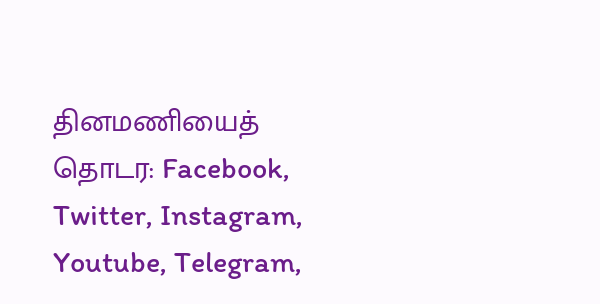தினமணியைத் தொடர: Facebook, Twitter, Instagram, Youtube, Telegram,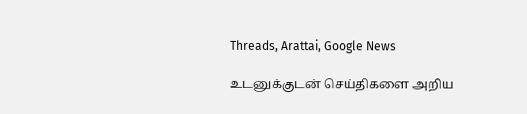Threads, Arattai, Google News

உடனுக்குடன் செய்திகளை அறிய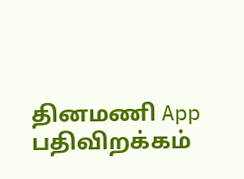தினமணி App பதிவிறக்கம்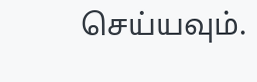செய்யவும்.